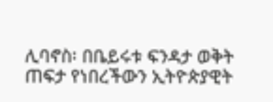ሊባኖስ፡ በቤይሩቱ ፍንዳታ ወቅት ጠፍታ የነበረችውን ኢትዮጵያዊት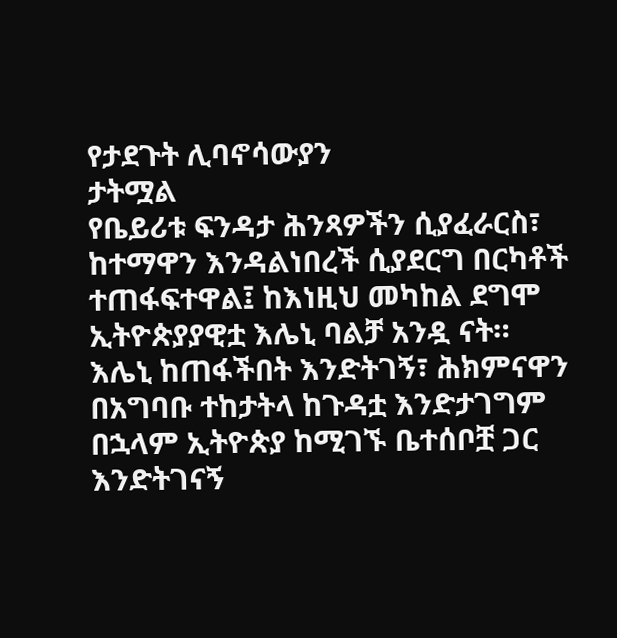የታደጉት ሊባኖሳውያን
ታትሟል
የቤይሪቱ ፍንዳታ ሕንጻዎችን ሲያፈራርስ፣ ከተማዋን እንዳልነበረች ሲያደርግ በርካቶች ተጠፋፍተዋል፤ ከእነዚህ መካከል ደግሞ ኢትዮጵያያዊቷ እሌኒ ባልቻ አንዷ ናት።
እሌኒ ከጠፋችበት እንድትገኝ፣ ሕክምናዋን በአግባቡ ተከታትላ ከጉዳቷ እንድታገግም በኋላም ኢትዮጵያ ከሚገኙ ቤተሰቦቿ ጋር እንድትገናኝ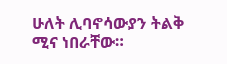ሁለት ሊባኖሳውያን ትልቅ ሚና ነበራቸው።